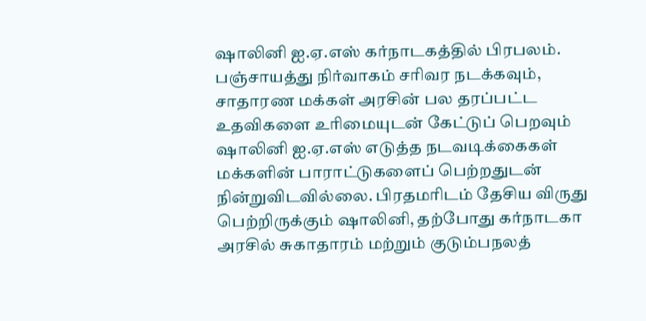ஷாலினி ஐ.ஏ.எஸ் கர்நாடகத்தில் பிரபலம். பஞ்சாயத்து நிர்வாகம் சரிவர நடக்கவும், சாதாரண மக்கள் அரசின் பல தரப்பட்ட உதவிகளை உரிமையுடன் கேட்டுப் பெறவும் ஷாலினி ஐ.ஏ.எஸ் எடுத்த நடவடிக்கைகள் மக்களின் பாராட்டுகளைப் பெற்றதுடன் நின்றுவிடவில்லை. பிரதமரிடம் தேசிய விருது பெற்றிருக்கும் ஷாலினி, தற்போது கர்நாடகா அரசில் சுகாதாரம் மற்றும் குடும்பநலத்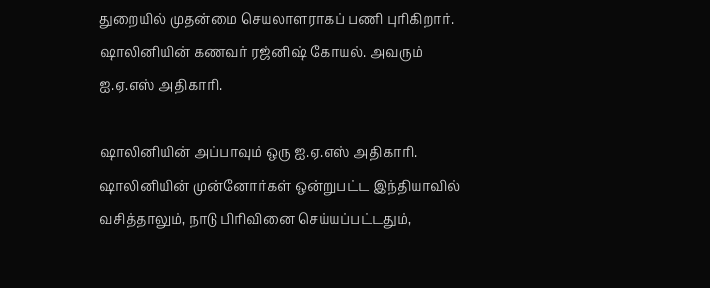துறையில் முதன்மை செயலாளராகப் பணி புரிகிறார். ஷாலினியின் கணவர் ரஜ்னிஷ் கோயல். அவரும் ஐ.ஏ.எஸ் அதிகாரி.

ஷாலினியின் அப்பாவும் ஒரு ஐ.ஏ.எஸ் அதிகாரி. ஷாலினியின் முன்னோர்கள் ஒன்றுபட்ட இந்தியாவில் வசித்தாலும், நாடு பிரிவினை செய்யப்பட்டதும்,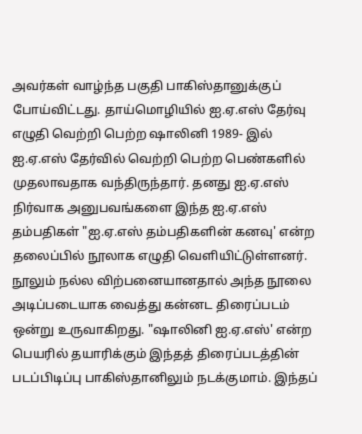அவர்கள் வாழ்ந்த பகுதி பாகிஸ்தானுக்குப் போய்விட்டது. தாய்மொழியில் ஐ.ஏ.எஸ் தேர்வு எழுதி வெற்றி பெற்ற ஷாலினி 1989- இல் ஐ.ஏ.எஸ் தேர்வில் வெற்றி பெற்ற பெண்களில் முதலாவதாக வந்திருந்தார். தனது ஐ.ஏ.எஸ் நிர்வாக அனுபவங்களை இந்த ஐ.ஏ.எஸ் தம்பதிகள் "ஐ.ஏ.எஸ் தம்பதிகளின் கனவு' என்ற தலைப்பில் நூலாக எழுதி வெளியிட்டுள்ளனர். நூலும் நல்ல விற்பனையானதால் அந்த நூலை அடிப்படையாக வைத்து கன்னட திரைப்படம் ஒன்று உருவாகிறது. "ஷாலினி ஐ.ஏ.எஸ்' என்ற பெயரில் தயாரிக்கும் இந்தத் திரைப்படத்தின் படப்பிடிப்பு பாகிஸ்தானிலும் நடக்குமாம். இந்தப்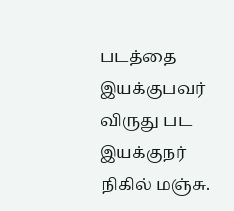படத்தை இயக்குபவர் விருது பட இயக்குநர் நிகில் மஞ்சு.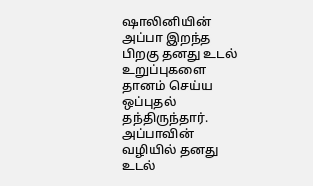ஷாலினியின் அப்பா இறந்த பிறகு தனது உடல் உறுப்புகளை தானம் செய்ய ஒப்புதல் தந்திருந்தார். அப்பாவின் வழியில் தனது உடல்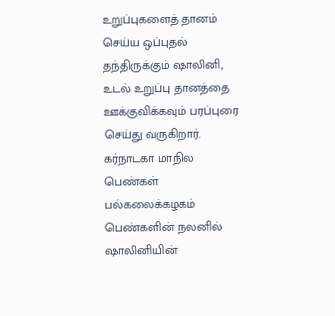உறுப்புகளைத் தானம் செய்ய ஒப்புதல் தந்திருக்கும் ஷாலினி, உடல் உறுப்பு தானத்தை ஊக்குவிக்கவும் பரப்புரை செய்து வருகிறார். கர்நாடகா மாநில பெண்கள் பல்கலைக்கழகம் பெண்களின் நலனில் ஷாலினியின்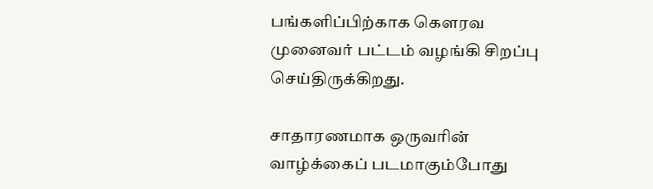பங்களிப்பிற்காக கெளரவ முனைவர் பட்டம் வழங்கி சிறப்பு செய்திருக்கிறது.

சாதாரணமாக ஒருவரின் வாழ்க்கைப் படமாகும்போது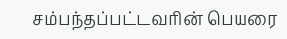சம்பந்தப்பட்டவரின் பெயரை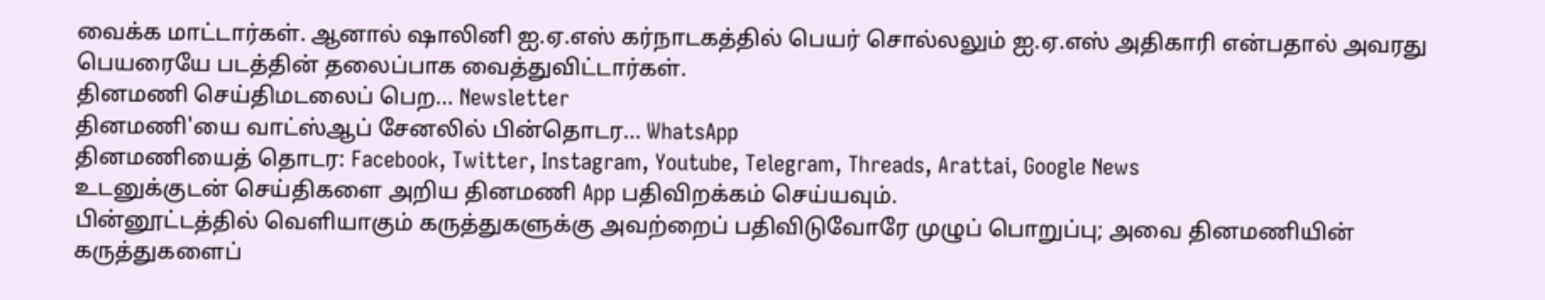வைக்க மாட்டார்கள். ஆனால் ஷாலினி ஐ.ஏ.எஸ் கர்நாடகத்தில் பெயர் சொல்லலும் ஐ.ஏ.எஸ் அதிகாரி என்பதால் அவரது பெயரையே படத்தின் தலைப்பாக வைத்துவிட்டார்கள்.
தினமணி செய்திமடலைப் பெற... Newsletter
தினமணி'யை வாட்ஸ்ஆப் சேனலில் பின்தொடர... WhatsApp
தினமணியைத் தொடர: Facebook, Twitter, Instagram, Youtube, Telegram, Threads, Arattai, Google News
உடனுக்குடன் செய்திகளை அறிய தினமணி App பதிவிறக்கம் செய்யவும்.
பின்னூட்டத்தில் வெளியாகும் கருத்துகளுக்கு அவற்றைப் பதிவிடுவோரே முழுப் பொறுப்பு; அவை தினமணியின் கருத்துகளைப்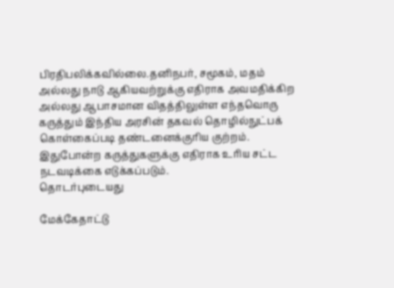பிரதிபலிக்கவில்லை.தனிநபர், சமூகம், மதம் அல்லது நாடு ஆகியவற்றுக்கு எதிராக அவமதிக்கிற அல்லது ஆபாசமான விதத்திலுள்ள எந்தவொரு கருத்தும் இந்திய அரசின் தகவல் தொழில்நுட்பக் கொள்கைப்படி தண்டனைக்குரிய குற்றம். இதுபோன்ற கருத்துகளுக்கு எதிராக உரிய சட்ட நடவடிக்கை எடுக்கப்படும்.
தொடர்புடையது

மேக்கேதாட்டு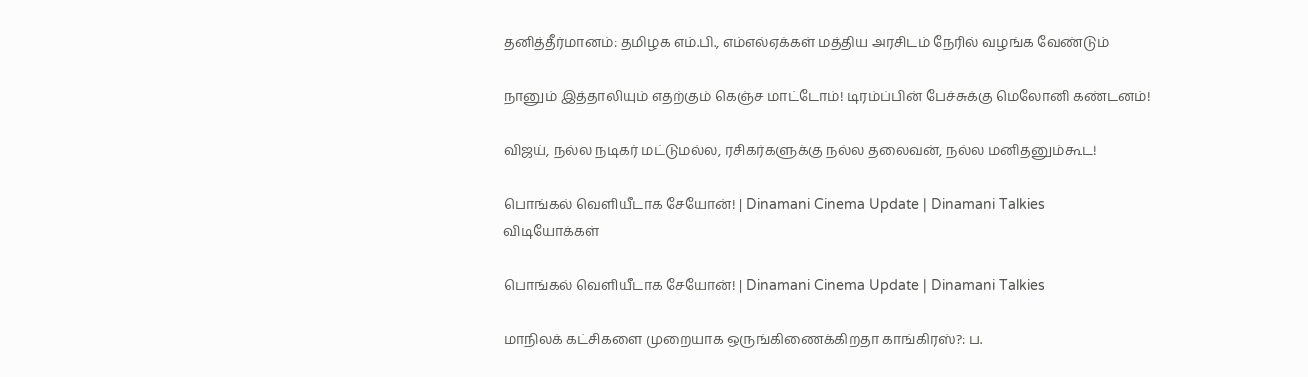தனித்தீர்மானம்: தமிழக எம்.பி., எம்எல்ஏக்கள் மத்திய அரசிடம் நேரில் வழங்க வேண்டும்

நானும் இத்தாலியும் எதற்கும் கெஞ்ச மாட்டோம்! டிரம்ப்பின் பேச்சுக்கு மெலோனி கண்டனம்!

விஜய், நல்ல நடிகர் மட்டுமல்ல, ரசிகர்களுக்கு நல்ல தலைவன், நல்ல மனிதனும்கூட!

பொங்கல் வெளியீடாக சேயோன்! | Dinamani Cinema Update | Dinamani Talkies
விடியோக்கள்

பொங்கல் வெளியீடாக சேயோன்! | Dinamani Cinema Update | Dinamani Talkies

மாநிலக் கட்சிகளை முறையாக ஒருங்கிணைக்கிறதா காங்கிரஸ்?: ப.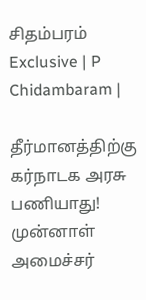சிதம்பரம் Exclusive | P Chidambaram |

தீர்மானத்திற்கு கர்நாடக அரசு பணியாது! முன்னாள் அமைச்சர்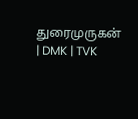துரைமுருகன் | DMK | TVK